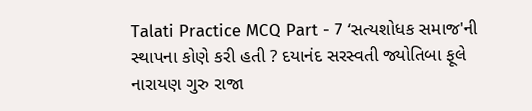Talati Practice MCQ Part - 7 ‘સત્યશોધક સમાજ'ની સ્થાપના કોણે કરી હતી ? દયાનંદ સરસ્વતી જ્યોતિબા ફૂલે નારાયણ ગુરુ રાજા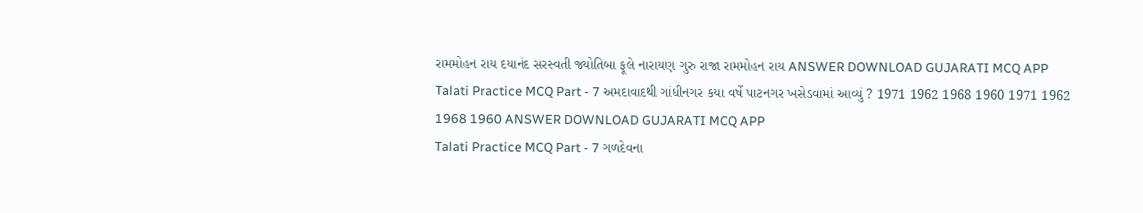રામમોહન રાય દયાનંદ સરસ્વતી જ્યોતિબા ફૂલે નારાયણ ગુરુ રાજા રામમોહન રાય ANSWER DOWNLOAD GUJARATI MCQ APP
Talati Practice MCQ Part - 7 અમદાવાદથી ગાંધીનગર કયા વર્ષે પાટનગર ખસેડવામાં આવ્યું ? 1971 1962 1968 1960 1971 1962 1968 1960 ANSWER DOWNLOAD GUJARATI MCQ APP
Talati Practice MCQ Part - 7 ગળદેવના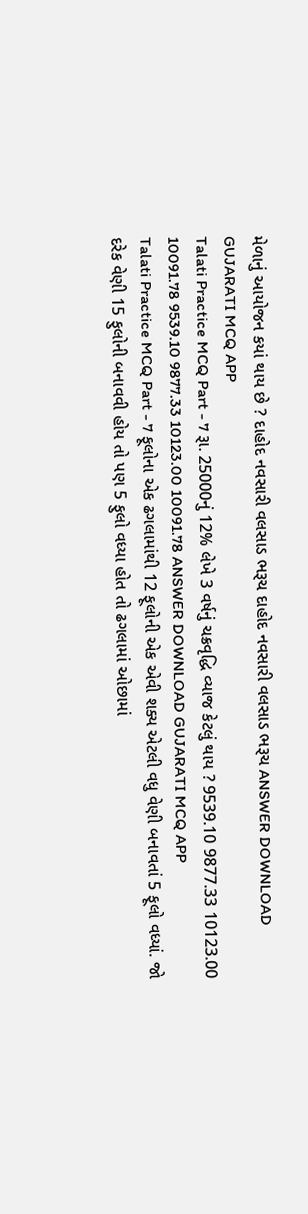મેળાનું આયોજન કયાં થાય છે ? દાહોદ નવસારી વલસાડ ભરૂચ દાહોદ નવસારી વલસાડ ભરૂચ ANSWER DOWNLOAD GUJARATI MCQ APP
Talati Practice MCQ Part - 7 રૂા. 25000નું 12% લેખે 3 વર્ષનું ચક્રવૃદ્ધિ વ્યાજ કેટલું થાય ? 9539.10 9877.33 10123.00 10091.78 9539.10 9877.33 10123.00 10091.78 ANSWER DOWNLOAD GUJARATI MCQ APP
Talati Practice MCQ Part - 7 ફૂલોના એક ઢગલામાંથી 12 ફૂલોની એક એવી શક્ય એટલી વધુ વેણી બનાવતાં 5 ફૂલો વધ્યાં. જો દરેક વેણી 15 ફુલોની બનાવવી હોય તો પણ 5 ફુલો વધ્યા હોત તો ઢગલામાં ઓછામાં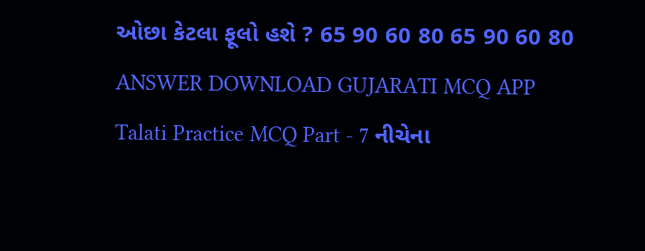ઓછા કેટલા ફૂલો હશે ? 65 90 60 80 65 90 60 80 ANSWER DOWNLOAD GUJARATI MCQ APP
Talati Practice MCQ Part - 7 નીચેના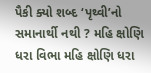પૈકી ક્યો શબ્દ ‘પૃથ્વી’નો સમાનાર્થી નથી ? મહિ ક્ષોણિ ધરા વિભા મહિ ક્ષોણિ ધરા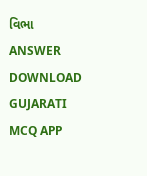વિભા ANSWER DOWNLOAD GUJARATI MCQ APP